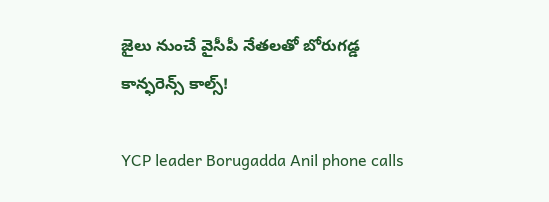జైలు నుంచే వైసీపీ నేతలతో బోరుగడ్డ కాన్ఫరెన్స్ కాల్స్!

YCP leader Borugadda Anil phone calls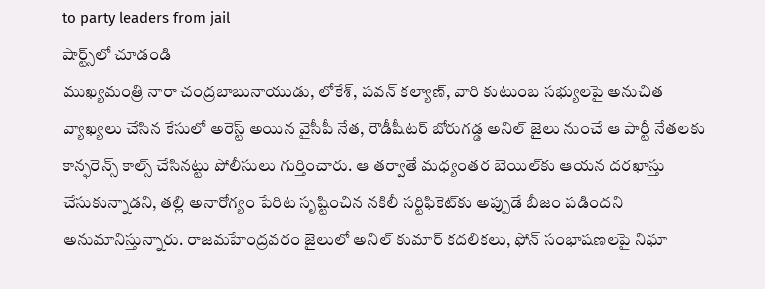to party leaders from jail
షార్ట్స్‌లో చూడండి
ముఖ్యమంత్రి నారా చంద్రబాబునాయుడు, లోకేశ్, పవన్ కల్యాణ్, వారి కుటుంబ సభ్యులపై అనుచిత వ్యాఖ్యలు చేసిన కేసులో అరెస్ట్ అయిన వైసీపీ నేత, రౌడీషీటర్ బోరుగడ్డ అనిల్ జైలు నుంచే ఆ పార్టీ నేతలకు కాన్ఫరెన్స్ కాల్స్ చేసినట్టు పోలీసులు గుర్తించారు. ఆ తర్వాతే మధ్యంతర బెయిల్‌కు ఆయన దరఖాస్తు చేసుకున్నాడని, తల్లి అనారోగ్యం పేరిట సృష్టించిన నకిలీ సర్టిఫికెట్‌కు అప్పుడే బీజం పడిందని అనుమానిస్తున్నారు. రాజమహేంద్రవరం జైలులో అనిల్ కుమార్ కదలికలు, ఫోన్ సంభాషణలపై నిఘా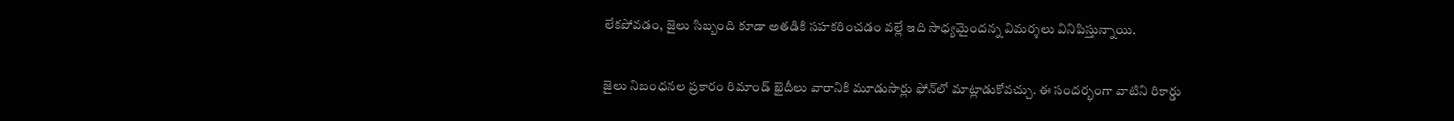లేకపోవడం, జైలు సిబ్బంది కూడా అతడికి సహకరించడం వల్లే ఇది సాధ్యమైందన్న విమర్శలు వినిపిస్తున్నాయి.

జైలు నిబంధనల ప్రకారం రిమాండ్ ఖైదీలు వారానికి మూడుసార్లు ఫోన్‌లో మాట్లాడుకోవచ్చు. ఈ సందర్భంగా వాటిని రికార్డు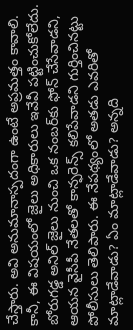చేస్తారు. అవి అనుమానాస్పదంగా ఉంటే అప్రమత్తం కావాలి. కానీ, ఈ విషయంలో జైలు అధికారులు ఇవేవీ పట్టించుకోలేదు. బోరుగడ్డ అనిల్ జైలు నుంచి ఒక నంబర్‌కు ఫోన్ చేసేవాడని, ఆయన వైసీపీ నేతలతో కాన్ఫరెన్స్ కలిపేవాడని గుర్తించినట్టు పోలీసులు తెలిపారు. ఈ నేపథ్యంలో అతడు ఎవరితో మాట్లాడేవాడు? ఏం మాట్లాడేవాడు? అన్నది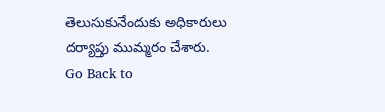తెలుసుకునేందుకు అధికారులు దర్యాప్తు ముమ్మరం చేశారు.
Go Back to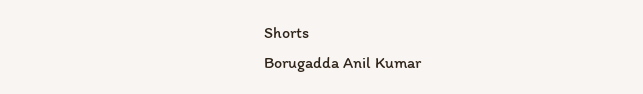Shorts
Borugadda Anil Kumar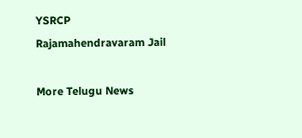YSRCP
Rajamahendravaram Jail

More Telugu News